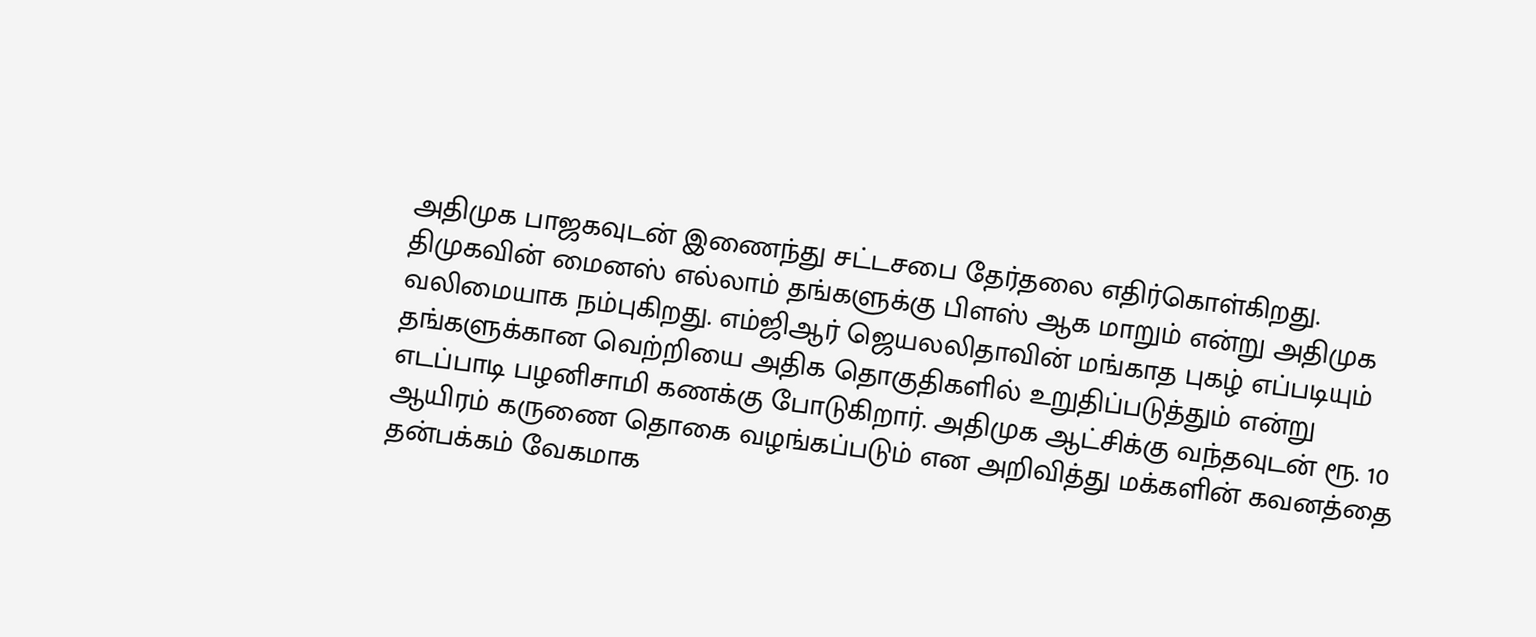அதிமுக பாஜகவுடன் இணைந்து சட்டசபை தேர்தலை எதிர்கொள்கிறது. திமுகவின் மைனஸ் எல்லாம் தங்களுக்கு பிளஸ் ஆக மாறும் என்று அதிமுக வலிமையாக நம்புகிறது. எம்ஜிஆர் ஜெயலலிதாவின் மங்காத புகழ் எப்படியும் தங்களுக்கான வெற்றியை அதிக தொகுதிகளில் உறுதிப்படுத்தும் என்று எடப்பாடி பழனிசாமி கணக்கு போடுகிறார். அதிமுக ஆட்சிக்கு வந்தவுடன் ரூ. 10 ஆயிரம் கருணை தொகை வழங்கப்படும் என அறிவித்து மக்களின் கவனத்தை தன்பக்கம் வேகமாக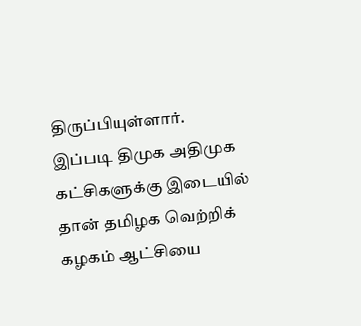திருப்பியுள்ளார்.
இப்படி திமுக அதிமுக கட்சிகளுக்கு இடையில் தான் தமிழக வெற்றிக் கழகம் ஆட்சியை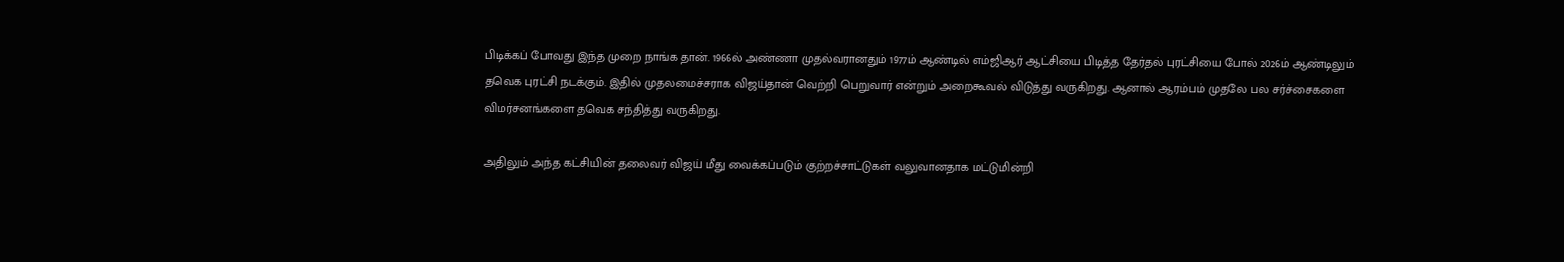பிடிக்கப் போவது இந்த முறை நாங்க தான். 1966ல் அண்ணா முதல்வரானதும் 1977ம் ஆண்டில் எம்ஜிஆர் ஆட்சியை பிடித்த தேர்தல் புரட்சியை போல் 2026ம் ஆண்டிலும் தவெக புரட்சி நடக்கும். இதில் முதலமைச்சராக விஜய்தான் வெற்றி பெறுவார் என்றும் அறைகூவல் விடுத்து வருகிறது. ஆனால் ஆரம்பம் முதலே பல சர்ச்சைகளை விமர்சனங்களை தவெக சந்தித்து வருகிறது.

அதிலும் அந்த கட்சியின் தலைவர் விஜய் மீது வைக்கப்படும் குற்றச்சாட்டுகள் வலுவானதாக மட்டுமின்றி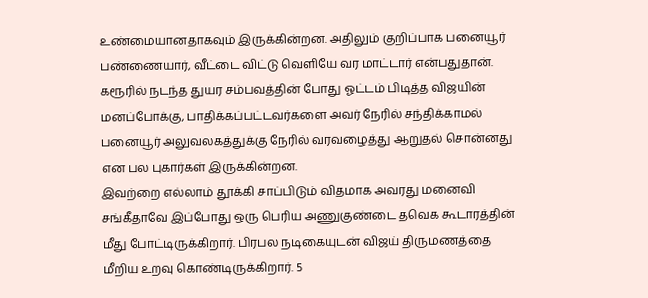உண்மையானதாகவும் இருக்கின்றன. அதிலும் குறிப்பாக பனையூர் பண்ணையார், வீட்டை விட்டு வெளியே வர மாட்டார் என்பதுதான். கரூரில் நடந்த துயர சம்பவத்தின் போது ஓட்டம் பிடித்த விஜயின் மனப்போக்கு, பாதிக்கப்பட்டவர்களை அவர் நேரில் சந்திக்காமல் பனையூர் அலுவலகத்துக்கு நேரில் வரவழைத்து ஆறுதல் சொன்னது என பல புகார்கள் இருக்கின்றன.
இவற்றை எல்லாம் தூக்கி சாப்பிடும் விதமாக அவரது மனைவி சங்கீதாவே இப்போது ஒரு பெரிய அணுகுண்டை தவெக கூடாரத்தின் மீது போட்டிருக்கிறார். பிரபல நடிகையுடன் விஜய் திருமணத்தை மீறிய உறவு கொண்டிருக்கிறார். 5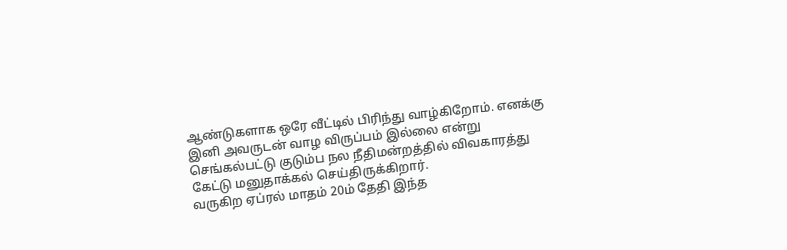ஆண்டுகளாக ஒரே வீட்டில் பிரிந்து வாழ்கிறோம். எனக்கு இனி அவருடன் வாழ விருப்பம் இல்லை என்று செங்கல்பட்டு குடும்ப நல நீதிமன்றத்தில் விவகாரத்து கேட்டு மனுதாக்கல் செய்திருக்கிறார்.
வருகிற ஏப்ரல் மாதம் 20ம் தேதி இந்த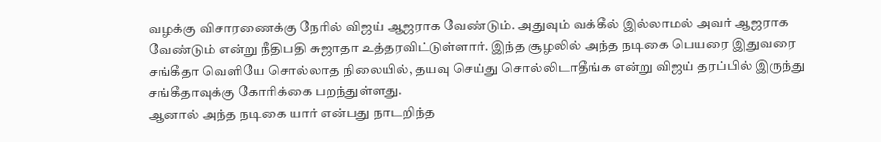வழக்கு விசாரணைக்கு நேரில் விஜய் ஆஜராக வேண்டும். அதுவும் வக்கீல் இல்லாமல் அவர் ஆஜராக வேண்டும் என்று நீதிபதி சுஜாதா உத்தரவிட்டுள்ளார். இந்த சூழலில் அந்த நடிகை பெயரை இதுவரை சங்கீதா வெளியே சொல்லாத நிலையில், தயவு செய்து சொல்லிடாதீங்க என்று விஜய் தரப்பில் இருந்து சங்கீதாவுக்கு கோரிக்கை பறந்துள்ளது.
ஆனால் அந்த நடிகை யார் என்பது நாடறிந்த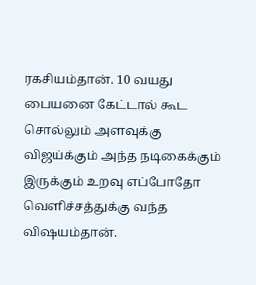ரகசியம்தான். 10 வயது பையனை கேட்டால் கூட சொல்லும் அளவுக்கு விஜய்க்கும் அந்த நடிகைக்கும் இருக்கும் உறவு எப்போதோ வெளிச்சத்துக்கு வந்த விஷயம்தான்.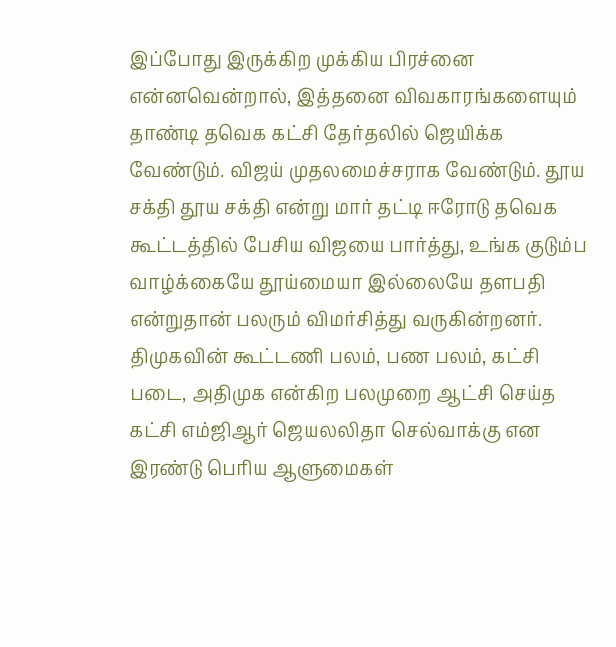இப்போது இருக்கிற முக்கிய பிரச்னை என்னவென்றால், இத்தனை விவகாரங்களையும் தாண்டி தவெக கட்சி தேர்தலில் ஜெயிக்க வேண்டும். விஜய் முதலமைச்சராக வேண்டும். தூய சக்தி தூய சக்தி என்று மார் தட்டி ஈரோடு தவெக கூட்டத்தில் பேசிய விஜயை பார்த்து, உங்க குடும்ப வாழ்க்கையே தூய்மையா இல்லையே தளபதி என்றுதான் பலரும் விமர்சித்து வருகின்றனர்.
திமுகவின் கூட்டணி பலம், பண பலம், கட்சி படை, அதிமுக என்கிற பலமுறை ஆட்சி செய்த கட்சி எம்ஜிஆர் ஜெயலலிதா செல்வாக்கு என இரண்டு பெரிய ஆளுமைகள்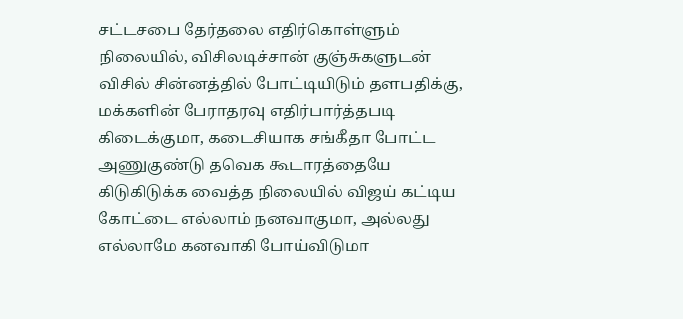சட்டசபை தேர்தலை எதிர்கொள்ளும் நிலையில், விசிலடிச்சான் குஞ்சுகளுடன் விசில் சின்னத்தில் போட்டியிடும் தளபதிக்கு, மக்களின் பேராதரவு எதிர்பார்த்தபடி கிடைக்குமா, கடைசியாக சங்கீதா போட்ட அணுகுண்டு தவெக கூடாரத்தையே கிடுகிடுக்க வைத்த நிலையில் விஜய் கட்டிய கோட்டை எல்லாம் நனவாகுமா, அல்லது எல்லாமே கனவாகி போய்விடுமா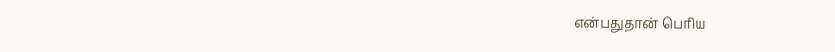என்பதுதான் பெரிய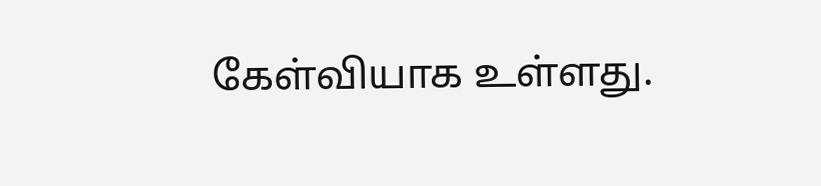கேள்வியாக உள்ளது.